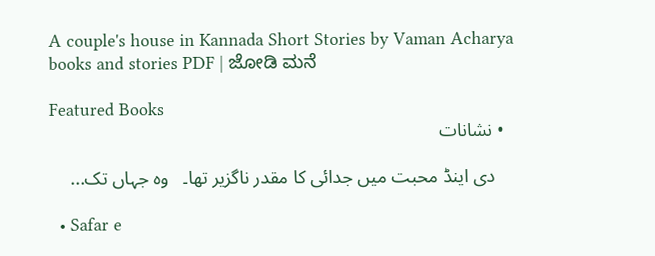A couple's house in Kannada Short Stories by Vaman Acharya books and stories PDF | ಜೋಡಿ ಮನೆ

Featured Books
  • نشانات

    دی اینڈ محبت میں جدائی کا مقدر ناگزیر تھا۔   وہ جہاں تک...

  • Safar e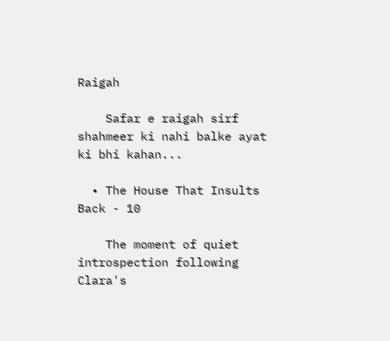Raigah

    Safar e raigah sirf shahmeer ki nahi balke ayat ki bhi kahan...

  • The House That Insults Back - 10

    The moment of quiet introspection following Clara's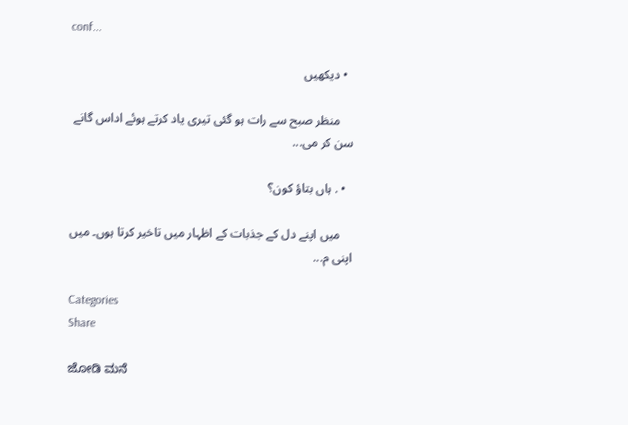conf...

  • دیکھیں

    منظر صبح سے رات ہو گئی تیری یاد کرتے ہوئے اداس گانے سن کر می...

  • . ہاں بتاؤ کون؟

    میں اپنے دل کے جذبات کے اظہار میں تاخیر کرتا ہوں۔ میں اپنی م...

Categories
Share

ಜೋಡಿ ಮನೆ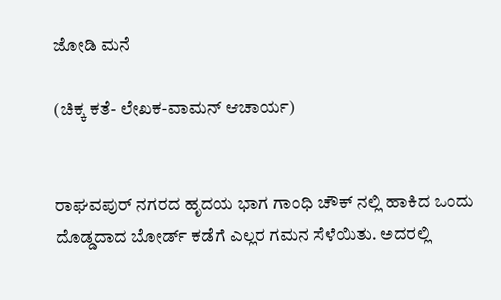ಜೋಡಿ ಮನೆ

(ಚಿಕ್ಕ ಕತೆ- ಲೇಖಕ-ವಾಮನ್ ಆಚಾರ್ಯ)


ರಾಘವಪುರ್ ನಗರದ ಹೃದಯ ಭಾಗ ಗಾಂಧಿ ಚೌಕ್ ನಲ್ಲಿ ಹಾಕಿದ ಒಂದು ದೊಡ್ಡದಾದ ಬೋರ್ಡ್ ಕಡೆಗೆ ಎಲ್ಲರ ಗಮನ ಸೆಳೆಯಿತು. ಅದರಲ್ಲಿ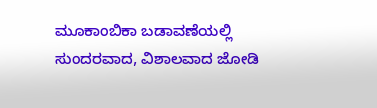ಮೂಕಾಂಬಿಕಾ ಬಡಾವಣೆಯಲ್ಲಿ ಸುಂದರವಾದ, ವಿಶಾಲವಾದ ಜೋಡಿ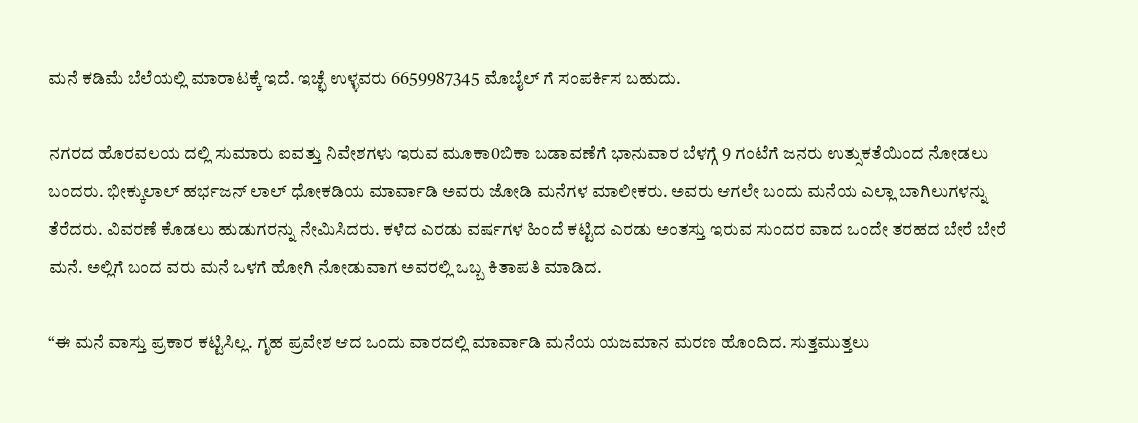ಮನೆ ಕಡಿಮೆ ಬೆಲೆಯಲ್ಲಿ ಮಾರಾಟಕ್ಕೆ ಇದೆ. ಇಚ್ಛೆ ಉಳ್ಳವರು 6659987345 ಮೊಬೈಲ್ ಗೆ ಸಂಪರ್ಕಿಸ ಬಹುದು.

ನಗರದ ಹೊರವಲಯ ದಲ್ಲಿ ಸುಮಾರು ಐವತ್ತು ನಿವೇಶಗಳು ಇರುವ ಮೂಕಾ0ಬಿಕಾ ಬಡಾವಣೆಗೆ ಭಾನುವಾರ ಬೆಳಗ್ಗೆ 9 ಗಂಟೆಗೆ ಜನರು ಉತ್ಸುಕತೆಯಿಂದ ನೋಡಲು ಬಂದರು. ಭೀಕ್ಕುಲಾಲ್ ಹರ್ಭಜನ್ ಲಾಲ್ ಧೋಕಡಿಯ ಮಾರ್ವಾಡಿ ಅವರು ಜೋಡಿ ಮನೆಗಳ ಮಾಲೀಕರು. ಅವರು ಆಗಲೇ ಬಂದು ಮನೆಯ ಎಲ್ಲಾ ಬಾಗಿಲುಗಳನ್ನು ತೆರೆದರು. ವಿವರಣೆ ಕೊಡಲು ಹುಡುಗರನ್ನು ನೇಮಿಸಿದರು. ಕಳೆದ ಎರಡು ವರ್ಷಗಳ ಹಿಂದೆ ಕಟ್ಟಿದ ಎರಡು ಅಂತಸ್ತು ಇರುವ ಸುಂದರ ವಾದ ಒಂದೇ ತರಹದ ಬೇರೆ ಬೇರೆ ಮನೆ. ಅಲ್ಲಿಗೆ ಬಂದ ವರು ಮನೆ ಒಳಗೆ ಹೋಗಿ ನೋಡುವಾಗ ಅವರಲ್ಲಿ ಒಬ್ಬ ಕಿತಾಪತಿ ಮಾಡಿದ.

“ಈ ಮನೆ ವಾಸ್ತು ಪ್ರಕಾರ ಕಟ್ಟಿಸಿಲ್ಲ. ಗೃಹ ಪ್ರವೇಶ ಆದ ಒಂದು ವಾರದಲ್ಲಿ ಮಾರ್ವಾಡಿ ಮನೆಯ ಯಜಮಾನ ಮರಣ ಹೊಂದಿದ. ಸುತ್ತಮುತ್ತಲು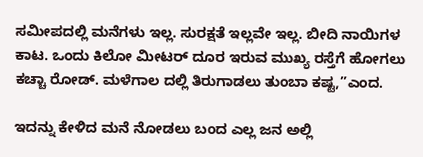ಸಮೀಪದಲ್ಲಿ ಮನೆಗಳು ಇಲ್ಲ. ಸುರಕ್ಷತೆ ಇಲ್ಲವೇ ಇಲ್ಲ. ಬೀದಿ ನಾಯಿಗಳ ಕಾಟ. ಒಂದು ಕಿಲೋ ಮೀಟರ್ ದೂರ ಇರುವ ಮುಖ್ಯ ರಸ್ತೆಗೆ ಹೋಗಲು ಕಚ್ಚಾ ರೋಡ್. ಮಳೆಗಾಲ ದಲ್ಲಿ ತಿರುಗಾಡಲು ತುಂಬಾ ಕಷ್ಟ,”ಎಂದ.

ಇದನ್ನು ಕೇಳಿದ ಮನೆ ನೋಡಲು ಬಂದ ಎಲ್ಲ ಜನ ಅಲ್ಲಿ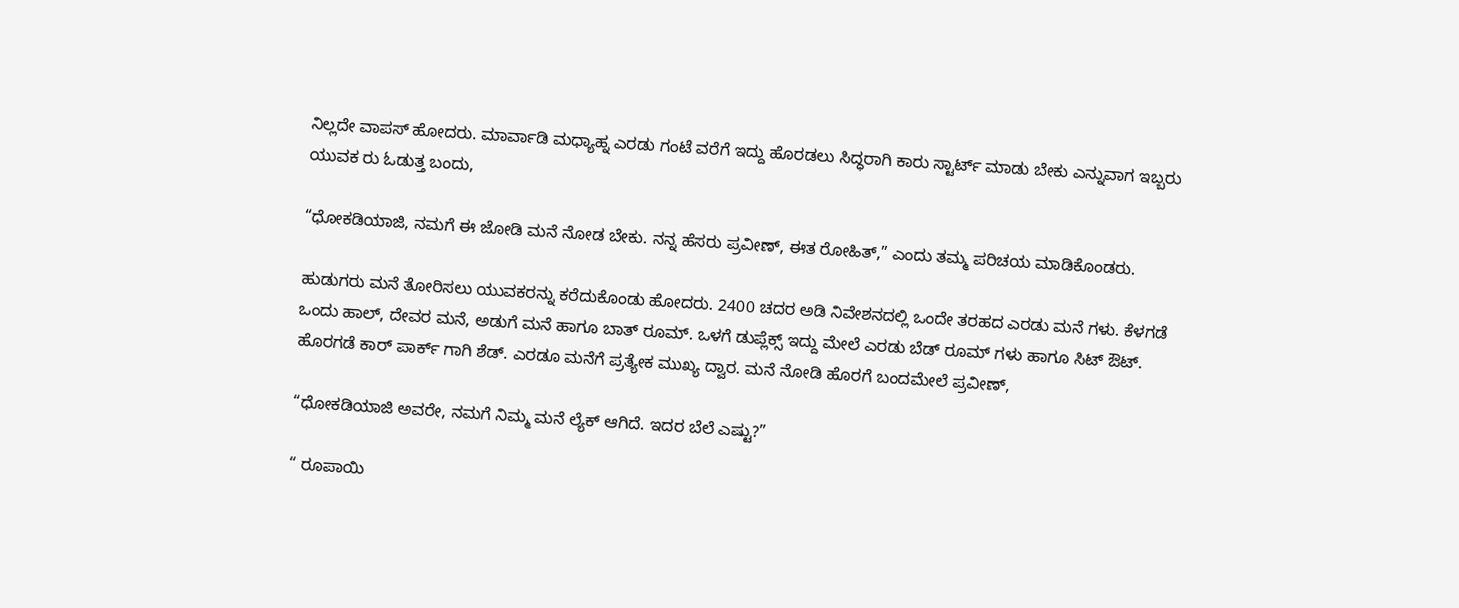ನಿಲ್ಲದೇ ವಾಪಸ್ ಹೋದರು. ಮಾರ್ವಾಡಿ ಮಧ್ಯಾಹ್ನ ಎರಡು ಗಂಟೆ ವರೆಗೆ ಇದ್ದು ಹೊರಡಲು ಸಿದ್ಧರಾಗಿ ಕಾರು ಸ್ಟಾರ್ಟ್ ಮಾಡು ಬೇಕು ಎನ್ನುವಾಗ ಇಬ್ಬರು ಯುವಕ ರು ಓಡುತ್ತ ಬಂದು,

“ಧೋಕಡಿಯಾಜಿ, ನಮಗೆ ಈ ಜೋಡಿ ಮನೆ ನೋಡ ಬೇಕು. ನನ್ನ ಹೆಸರು ಪ್ರವೀಣ್, ಈತ ರೋಹಿತ್,” ಎಂದು ತಮ್ಮ ಪರಿಚಯ ಮಾಡಿಕೊಂಡರು.

ಹುಡುಗರು ಮನೆ ತೋರಿಸಲು ಯುವಕರನ್ನು ಕರೆದುಕೊಂಡು ಹೋದರು. 2400 ಚದರ ಅಡಿ ನಿವೇಶನದಲ್ಲಿ ಒಂದೇ ತರಹದ ಎರಡು ಮನೆ ಗಳು. ಕೆಳಗಡೆ ಒಂದು ಹಾಲ್, ದೇವರ ಮನೆ, ಅಡುಗೆ ಮನೆ ಹಾಗೂ ಬಾತ್ ರೂಮ್. ಒಳಗೆ ಡುಪ್ಲೆಕ್ಸ್ ಇದ್ದು ಮೇಲೆ ಎರಡು ಬೆಡ್ ರೂಮ್ ಗಳು ಹಾಗೂ ಸಿಟ್ ಔಟ್. ಹೊರಗಡೆ ಕಾರ್ ಪಾರ್ಕ್ ಗಾಗಿ ಶೆಡ್. ಎರಡೂ ಮನೆಗೆ ಪ್ರತ್ಯೇಕ ಮುಖ್ಯ ದ್ವಾರ. ಮನೆ ನೋಡಿ ಹೊರಗೆ ಬಂದಮೇಲೆ ಪ್ರವೀಣ್,

“ಧೋಕಡಿಯಾಜಿ ಅವರೇ, ನಮಗೆ ನಿಮ್ಮ ಮನೆ ಲ್ಯೆಕ್ ಆಗಿದೆ. ಇದರ ಬೆಲೆ ಎಷ್ಟು?”

“ ರೂಪಾಯಿ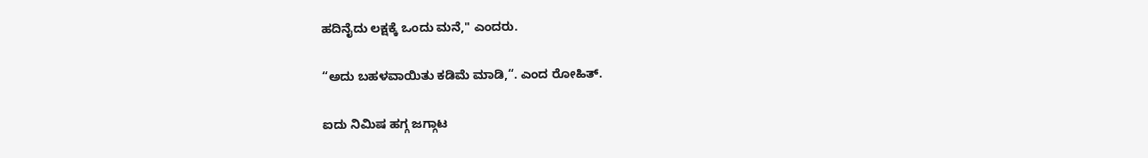ಹದಿನೈದು ಲಕ್ಷಕ್ಕೆ ಒಂದು ಮನೆ," ಎಂದರು.

“ಅದು ಬಹಳವಾಯಿತು ಕಡಿಮೆ ಮಾಡಿ,“. ಎಂದ ರೋಹಿತ್.

ಐದು ನಿಮಿಷ ಹಗ್ಗ ಜಗ್ಗಾಟ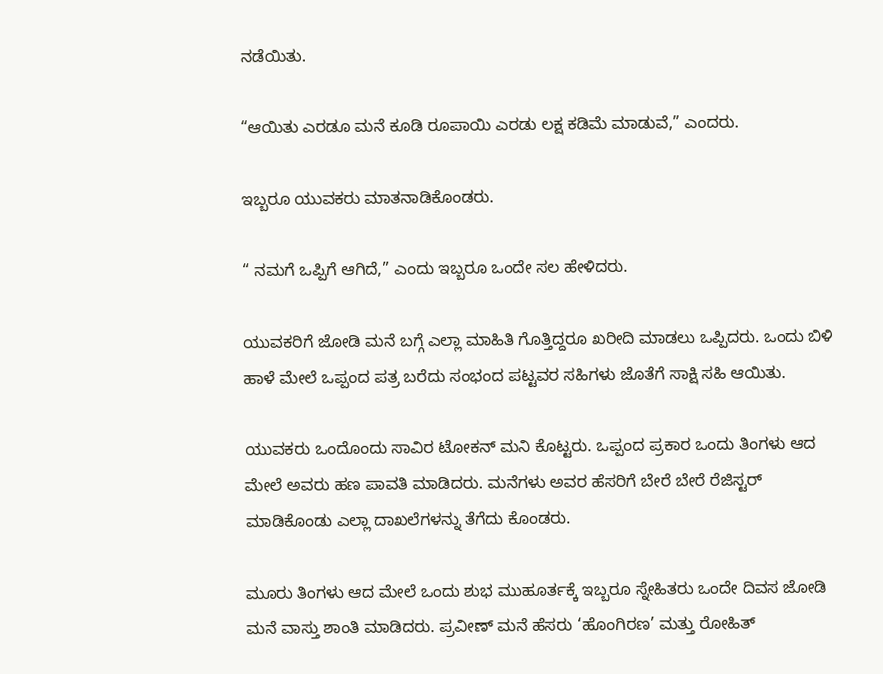ನಡೆಯಿತು.

“ಆಯಿತು ಎರಡೂ ಮನೆ ಕೂಡಿ ರೂಪಾಯಿ ಎರಡು ಲಕ್ಷ ಕಡಿಮೆ ಮಾಡುವೆ,” ಎಂದರು.

ಇಬ್ಬರೂ ಯುವಕರು ಮಾತನಾಡಿಕೊಂಡರು.

“ ನಮಗೆ ಒಪ್ಪಿಗೆ ಆಗಿದೆ,” ಎಂದು ಇಬ್ಬರೂ ಒಂದೇ ಸಲ ಹೇಳಿದರು.

ಯುವಕರಿಗೆ ಜೋಡಿ ಮನೆ ಬಗ್ಗೆ ಎಲ್ಲಾ ಮಾಹಿತಿ ಗೊತ್ತಿದ್ದರೂ ಖರೀದಿ ಮಾಡಲು ಒಪ್ಪಿದರು. ಒಂದು ಬಿಳಿ ಹಾಳೆ ಮೇಲೆ ಒಪ್ಪಂದ ಪತ್ರ ಬರೆದು ಸಂಭಂದ ಪಟ್ಟವರ ಸಹಿಗಳು ಜೊತೆಗೆ ಸಾಕ್ಷಿ ಸಹಿ ಆಯಿತು.

ಯುವಕರು ಒಂದೊಂದು ಸಾವಿರ ಟೋಕನ್ ಮನಿ ಕೊಟ್ಟರು. ಒಪ್ಪಂದ ಪ್ರಕಾರ ಒಂದು ತಿಂಗಳು ಆದ ಮೇಲೆ ಅವರು ಹಣ ಪಾವತಿ ಮಾಡಿದರು. ಮನೆಗಳು ಅವರ ಹೆಸರಿಗೆ ಬೇರೆ ಬೇರೆ ರೆಜಿಸ್ಟರ್ ಮಾಡಿಕೊಂಡು ಎಲ್ಲಾ ದಾಖಲೆಗಳನ್ನು ತೆಗೆದು ಕೊಂಡರು.

ಮೂರು ತಿಂಗಳು ಆದ ಮೇಲೆ ಒಂದು ಶುಭ ಮುಹೂರ್ತಕ್ಕೆ ಇಬ್ಬರೂ ಸ್ನೇಹಿತರು ಒಂದೇ ದಿವಸ ಜೋಡಿ ಮನೆ ವಾಸ್ತು ಶಾಂತಿ ಮಾಡಿದರು. ಪ್ರವೀಣ್ ಮನೆ ಹೆಸರು ‘ಹೊಂಗಿರಣ’ ಮತ್ತು ರೋಹಿತ್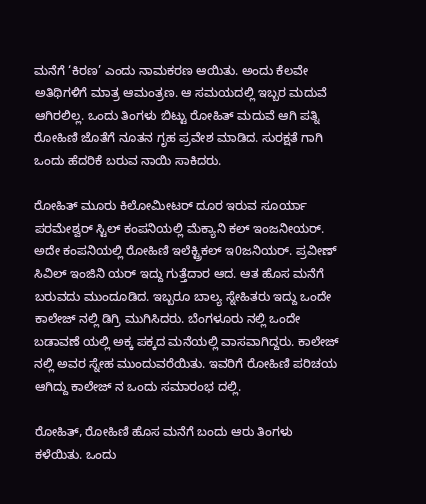ಮನೆಗೆ ‘ಕಿರಣ’ ಎಂದು ನಾಮಕರಣ ಆಯಿತು. ಅಂದು ಕೆಲವೇ ಅತಿಥಿಗಳಿಗೆ ಮಾತ್ರ ಆಮಂತ್ರಣ. ಆ ಸಮಯದಲ್ಲಿ ಇಬ್ಬರ ಮದುವೆ ಆಗಿರಲಿಲ್ಲ. ಒಂದು ತಿಂಗಳು ಬಿಟ್ಟು ರೋಹಿತ್ ಮದುವೆ ಆಗಿ ಪತ್ನಿ ರೋಹಿಣಿ ಜೊತೆಗೆ ನೂತನ ಗೃಹ ಪ್ರವೇಶ ಮಾಡಿದ. ಸುರಕ್ಷತೆ ಗಾಗಿ ಒಂದು ಹೆದರಿಕೆ ಬರುವ ನಾಯಿ ಸಾಕಿದರು.

ರೋಹಿತ್ ಮೂರು ಕಿಲೋಮೀಟರ್ ದೂರ ಇರುವ ಸೂರ್ಯಾ ಪರಮೇಶ್ವರ್ ಸ್ಟಿಲ್ ಕಂಪನಿಯಲ್ಲಿ ಮೆಕ್ಯಾನಿ ಕಲ್ ಇಂಜನೀಯರ್. ಅದೇ ಕಂಪನಿಯಲ್ಲಿ ರೋಹಿಣಿ ಇಲೆಕ್ಟ್ರಿಕಲ್ ಇ0ಜನಿಯರ್. ಪ್ರವೀಣ್ ಸಿವಿಲ್ ಇಂಜಿನಿ ಯರ್ ಇದ್ದು ಗುತ್ತೆದಾರ ಆದ. ಆತ ಹೊಸ ಮನೆಗೆ ಬರುವದು ಮುಂದೂಡಿದ. ಇಬ್ಬರೂ ಬಾಲ್ಯ ಸ್ನೇಹಿತರು ಇದ್ದು ಒಂದೇ ಕಾಲೇಜ್ ನಲ್ಲಿ ಡಿಗ್ರಿ ಮುಗಿಸಿದರು. ಬೆಂಗಳೂರು ನಲ್ಲಿ ಒಂದೇ ಬಡಾವಣೆ ಯಲ್ಲಿ ಅಕ್ಕ ಪಕ್ಕದ ಮನೆಯಲ್ಲಿ ವಾಸವಾಗಿದ್ದರು. ಕಾಲೇಜ್ ನಲ್ಲಿ ಅವರ ಸ್ನೇಹ ಮುಂದುವರೆಯಿತು. ಇವರಿಗೆ ರೋಹಿಣಿ ಪರಿಚಯ ಆಗಿದ್ದು ಕಾಲೇಜ್ ನ ಒಂದು ಸಮಾರಂಭ ದಲ್ಲಿ.

ರೋಹಿತ್, ರೋಹಿಣಿ ಹೊಸ ಮನೆಗೆ ಬಂದು ಆರು ತಿಂಗಳು ಕಳೆಯಿತು. ಒಂದು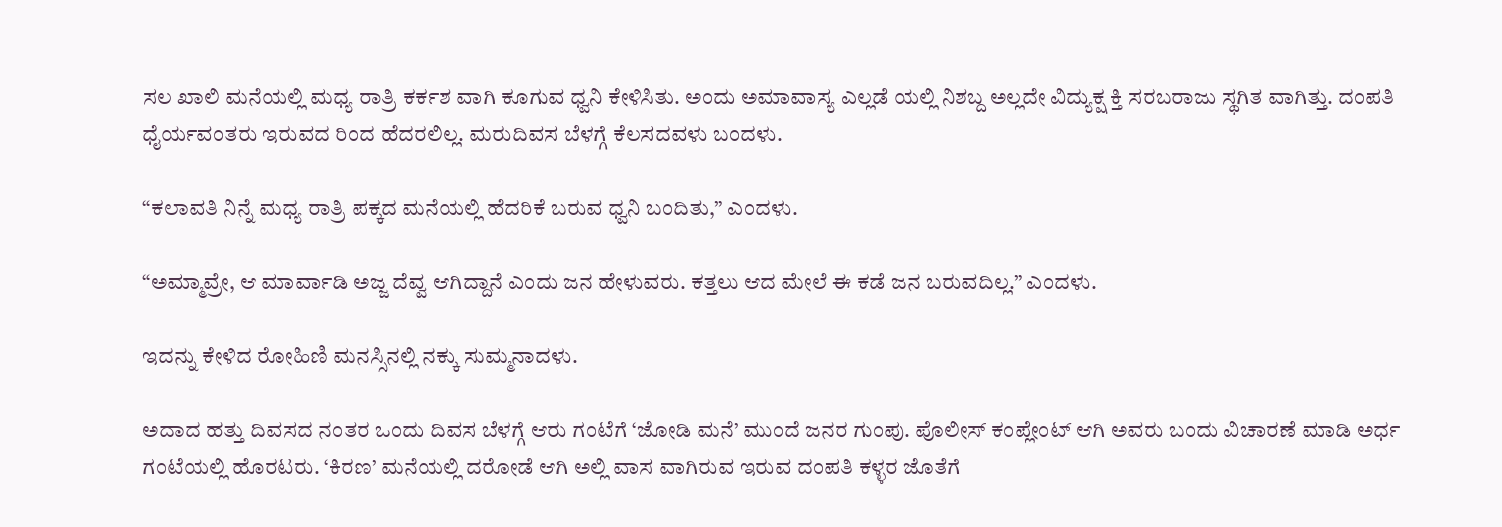ಸಲ ಖಾಲಿ ಮನೆಯಲ್ಲಿ ಮಧ್ಯ ರಾತ್ರಿ ಕರ್ಕಶ ವಾಗಿ ಕೂಗುವ ಧ್ವನಿ ಕೇಳಿಸಿತು. ಅಂದು ಅಮಾವಾಸ್ಯ ಎಲ್ಲಡೆ ಯಲ್ಲಿ ನಿಶಬ್ದ ಅಲ್ಲದೇ ವಿದ್ಯುಕ್ಷ ಕ್ತಿ ಸರಬರಾಜು ಸ್ಥಗಿತ ವಾಗಿತ್ತು. ದಂಪತಿ ಧೈರ್ಯವಂತರು ಇರುವದ ರಿಂದ ಹೆದರಲಿಲ್ಲ. ಮರುದಿವಸ ಬೆಳಗ್ಗೆ ಕೆಲಸದವಳು ಬಂದಳು.

“ಕಲಾವತಿ ನಿನ್ನೆ ಮಧ್ಯ ರಾತ್ರಿ ಪಕ್ಕದ ಮನೆಯಲ್ಲಿ ಹೆದರಿಕೆ ಬರುವ ಧ್ವನಿ ಬಂದಿತು,” ಎಂದಳು.

“ಅಮ್ಮಾವ್ರೇ, ಆ ಮಾರ್ವಾಡಿ ಅಜ್ಜ ದೆವ್ವ ಆಗಿದ್ದಾನೆ ಎಂದು ಜನ ಹೇಳುವರು. ಕತ್ತಲು ಆದ ಮೇಲೆ ಈ ಕಡೆ ಜನ ಬರುವದಿಲ್ಲ.” ಎಂದಳು.

ಇದನ್ನು ಕೇಳಿದ ರೋಹಿಣಿ ಮನಸ್ಸಿನಲ್ಲಿ ನಕ್ಕು ಸುಮ್ಮನಾದಳು.

ಅದಾದ ಹತ್ತು ದಿವಸದ ನಂತರ ಒಂದು ದಿವಸ ಬೆಳಗ್ಗೆ ಆರು ಗಂಟೆಗೆ ‘ಜೋಡಿ ಮನೆ’ ಮುಂದೆ ಜನರ ಗುಂಪು. ಪೊಲೀಸ್ ಕಂಪ್ಲೇಂಟ್ ಆಗಿ ಅವರು ಬಂದು ವಿಚಾರಣೆ ಮಾಡಿ ಅರ್ಧ ಗಂಟೆಯಲ್ಲಿ ಹೊರಟರು. ‘ಕಿರಣ’ ಮನೆಯಲ್ಲಿ ದರೋಡೆ ಆಗಿ ಅಲ್ಲಿ ವಾಸ ವಾಗಿರುವ ಇರುವ ದಂಪತಿ ಕಳ್ಳರ ಜೊತೆಗೆ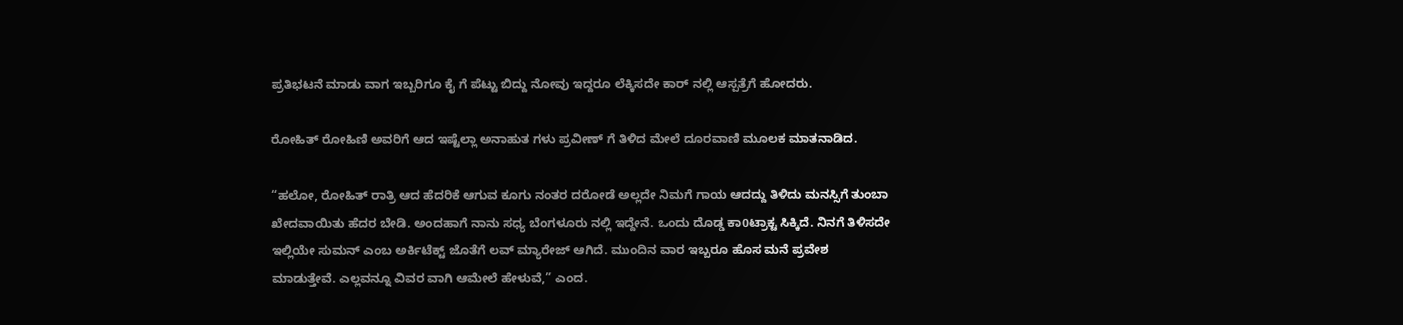ಪ್ರತಿಭಟನೆ ಮಾಡು ವಾಗ ಇಬ್ಬರಿಗೂ ಕೈ ಗೆ ಪೆಟ್ಟು ಬಿದ್ದು ನೋವು ಇದ್ದರೂ ಲೆಕ್ಕಿಸದೇ ಕಾರ್ ನಲ್ಲಿ ಆಸ್ಪತ್ರೆಗೆ ಹೋದರು.

ರೋಹಿತ್ ರೋಹಿಣಿ ಅವರಿಗೆ ಆದ ಇಷ್ಟೆಲ್ಲಾ ಅನಾಹುತ ಗಳು ಪ್ರವೀಣ್ ಗೆ ತಿಳಿದ ಮೇಲೆ ದೂರವಾಣಿ ಮೂಲಕ ಮಾತನಾಡಿದ.

“ಹಲೋ, ರೋಹಿತ್ ರಾತ್ರಿ ಆದ ಹೆದರಿಕೆ ಆಗುವ ಕೂಗು ನಂತರ ದರೋಡೆ ಅಲ್ಲದೇ ನಿಮಗೆ ಗಾಯ ಆದದ್ದು ತಿಳಿದು ಮನಸ್ಸಿಗೆ ತುಂಬಾ ಖೇದವಾಯಿತು ಹೆದರ ಬೇಡಿ. ಅಂದಹಾಗೆ ನಾನು ಸಧ್ಯ ಬೆಂಗಳೂರು ನಲ್ಲಿ ಇದ್ದೇನೆ. ಒಂದು ದೊಡ್ಡ ಕಾ0ಟ್ರಾಕ್ಟ ಸಿಕ್ಕಿದೆ. ನಿನಗೆ ತಿಳಿಸದೇ ಇಲ್ಲಿಯೇ ಸುಮನ್ ಎಂಬ ಅರ್ಕಿಟೆಕ್ಟ್ ಜೊತೆಗೆ ಲವ್ ಮ್ಯಾರೇಜ್ ಆಗಿದೆ. ಮುಂದಿನ ವಾರ ಇಬ್ಬರೂ ಹೊಸ ಮನೆ ಪ್ರವೇಶ ಮಾಡುತ್ತೇವೆ. ಎಲ್ಲವನ್ನೂ ವಿವರ ವಾಗಿ ಆಮೇಲೆ ಹೇಳುವೆ,” ಎಂದ.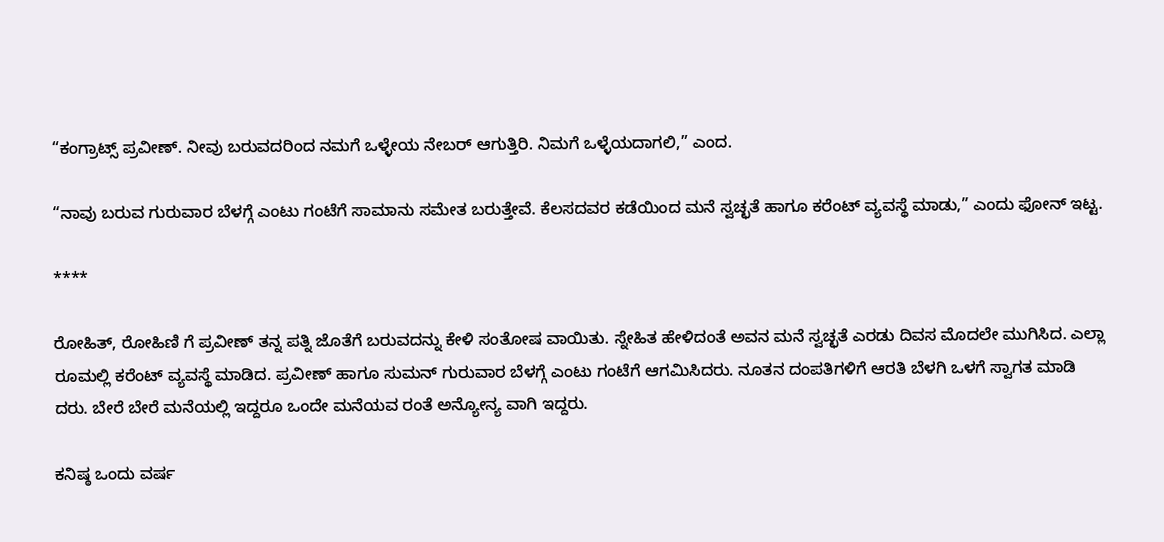“ಕಂಗ್ರಾಟ್ಸ್ ಪ್ರವೀಣ್. ನೀವು ಬರುವದರಿಂದ ನಮಗೆ ಒಳ್ಳೇಯ ನೇಬರ್ ಆಗುತ್ತಿರಿ. ನಿಮಗೆ ಒಳ್ಳೆಯದಾಗಲಿ,” ಎಂದ.

“ನಾವು ಬರುವ ಗುರುವಾರ ಬೆಳಗ್ಗೆ ಎಂಟು ಗಂಟೆಗೆ ಸಾಮಾನು ಸಮೇತ ಬರುತ್ತೇವೆ. ಕೆಲಸದವರ ಕಡೆಯಿಂದ ಮನೆ ಸ್ವಚ್ಛತೆ ಹಾಗೂ ಕರೆಂಟ್ ವ್ಯವಸ್ಥೆ ಮಾಡು,” ಎಂದು ಫೋನ್ ಇಟ್ಟ.

****

ರೋಹಿತ್, ರೋಹಿಣಿ ಗೆ ಪ್ರವೀಣ್ ತನ್ನ ಪತ್ನಿ ಜೊತೆಗೆ ಬರುವದನ್ನು ಕೇಳಿ ಸಂತೋಷ ವಾಯಿತು. ಸ್ನೇಹಿತ ಹೇಳಿದಂತೆ ಅವನ ಮನೆ ಸ್ವಚ್ಛತೆ ಎರಡು ದಿವಸ ಮೊದಲೇ ಮುಗಿಸಿದ. ಎಲ್ಲಾ ರೂಮಲ್ಲಿ ಕರೆಂಟ್ ವ್ಯವಸ್ಥೆ ಮಾಡಿದ. ಪ್ರವೀಣ್ ಹಾಗೂ ಸುಮನ್ ಗುರುವಾರ ಬೆಳಗ್ಗೆ ಎಂಟು ಗಂಟೆಗೆ ಆಗಮಿಸಿದರು. ನೂತನ ದಂಪತಿಗಳಿಗೆ ಆರತಿ ಬೆಳಗಿ ಒಳಗೆ ಸ್ವಾಗತ ಮಾಡಿ ದರು. ಬೇರೆ ಬೇರೆ ಮನೆಯಲ್ಲಿ ಇದ್ದರೂ ಒಂದೇ ಮನೆಯವ ರಂತೆ ಅನ್ಯೋನ್ಯ ವಾಗಿ ಇದ್ದರು.

ಕನಿಷ್ಠ ಒಂದು ವರ್ಷ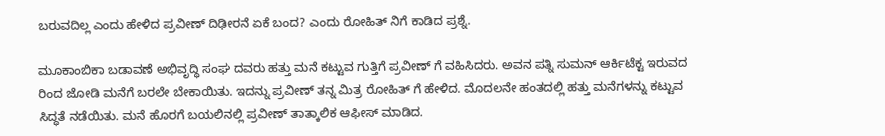ಬರುವದಿಲ್ಲ ಎಂದು ಹೇಳಿದ ಪ್ರವೀಣ್ ದಿಢೀರನೆ ಏಕೆ ಬಂದ? ಎಂದು ರೋಹಿತ್ ನಿಗೆ ಕಾಡಿದ ಪ್ರಶ್ನೆ.

ಮೂಕಾಂಬಿಕಾ ಬಡಾವಣೆ ಅಭಿವೃದ್ಧಿ ಸಂಘ ದವರು ಹತ್ತು ಮನೆ ಕಟ್ಟುವ ಗುತ್ತಿಗೆ ಪ್ರವೀಣ್ ಗೆ ವಹಿಸಿದರು. ಅವನ ಪತ್ನಿ ಸುಮನ್ ಆರ್ಕಿಟೆಕ್ಟ ಇರುವದ ರಿಂದ ಜೋಡಿ ಮನೆಗೆ ಬರಲೇ ಬೇಕಾಯಿತು. ಇದನ್ನು ಪ್ರವೀಣ್ ತನ್ನ ಮಿತ್ರ ರೋಹಿತ್ ಗೆ ಹೇಳಿದ. ಮೊದಲನೇ ಹಂತದಲ್ಲಿ ಹತ್ತು ಮನೆಗಳನ್ನು ಕಟ್ಟುವ ಸಿದ್ಧತೆ ನಡೆಯಿತು. ಮನೆ ಹೊರಗೆ ಬಯಲಿನಲ್ಲಿ ಪ್ರವೀಣ್ ತಾತ್ಕಾಲಿಕ ಆಫೀಸ್ ಮಾಡಿದ.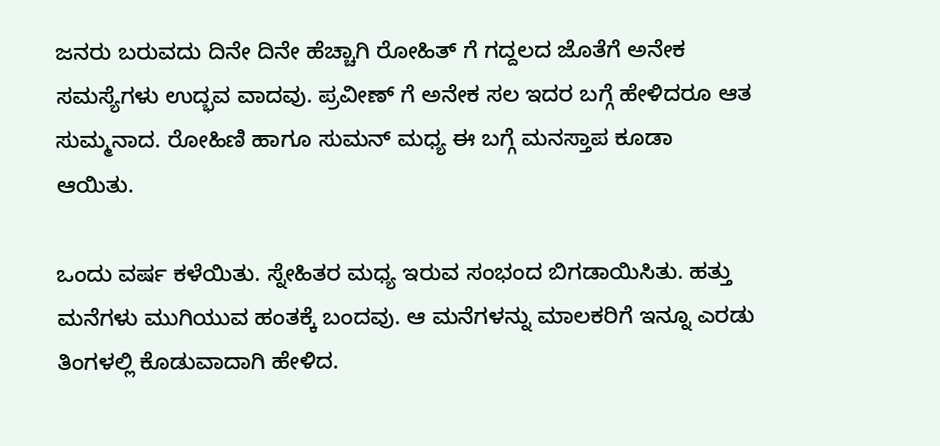ಜನರು ಬರುವದು ದಿನೇ ದಿನೇ ಹೆಚ್ಚಾಗಿ ರೋಹಿತ್ ಗೆ ಗದ್ದಲದ ಜೊತೆಗೆ ಅನೇಕ ಸಮಸ್ಯೆಗಳು ಉದ್ಭವ ವಾದವು. ಪ್ರವೀಣ್ ಗೆ ಅನೇಕ ಸಲ ಇದರ ಬಗ್ಗೆ ಹೇಳಿದರೂ ಆತ ಸುಮ್ಮನಾದ. ರೋಹಿಣಿ ಹಾಗೂ ಸುಮನ್ ಮಧ್ಯ ಈ ಬಗ್ಗೆ ಮನಸ್ತಾಪ ಕೂಡಾ ಆಯಿತು.

ಒಂದು ವರ್ಷ ಕಳೆಯಿತು. ಸ್ನೇಹಿತರ ಮಧ್ಯ ಇರುವ ಸಂಭಂದ ಬಿಗಡಾಯಿಸಿತು. ಹತ್ತು ಮನೆಗಳು ಮುಗಿಯುವ ಹಂತಕ್ಕೆ ಬಂದವು. ಆ ಮನೆಗಳನ್ನು ಮಾಲಕರಿಗೆ ಇನ್ನೂ ಎರಡು ತಿಂಗಳಲ್ಲಿ ಕೊಡುವಾದಾಗಿ ಹೇಳಿದ.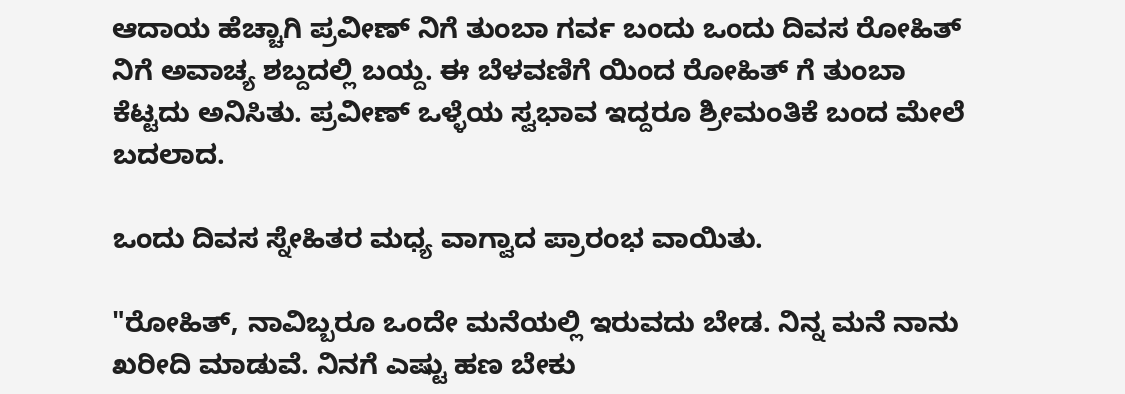ಆದಾಯ ಹೆಚ್ಚಾಗಿ ಪ್ರವೀಣ್ ನಿಗೆ ತುಂಬಾ ಗರ್ವ ಬಂದು ಒಂದು ದಿವಸ ರೋಹಿತ್ ನಿಗೆ ಅವಾಚ್ಯ ಶಬ್ದದಲ್ಲಿ ಬಯ್ದ. ಈ ಬೆಳವಣಿಗೆ ಯಿಂದ ರೋಹಿತ್ ಗೆ ತುಂಬಾ ಕೆಟ್ಟದು ಅನಿಸಿತು. ಪ್ರವೀಣ್ ಒಳ್ಳೆಯ ಸ್ವಭಾವ ಇದ್ದರೂ ಶ್ರೀಮಂತಿಕೆ ಬಂದ ಮೇಲೆ ಬದಲಾದ.

ಒಂದು ದಿವಸ ಸ್ನೇಹಿತರ ಮಧ್ಯ ವಾಗ್ವಾದ ಪ್ರಾರಂಭ ವಾಯಿತು.

"ರೋಹಿತ್, ನಾವಿಬ್ಬರೂ ಒಂದೇ ಮನೆಯಲ್ಲಿ ಇರುವದು ಬೇಡ. ನಿನ್ನ ಮನೆ ನಾನು ಖರೀದಿ ಮಾಡುವೆ. ನಿನಗೆ ಎಷ್ಟು ಹಣ ಬೇಕು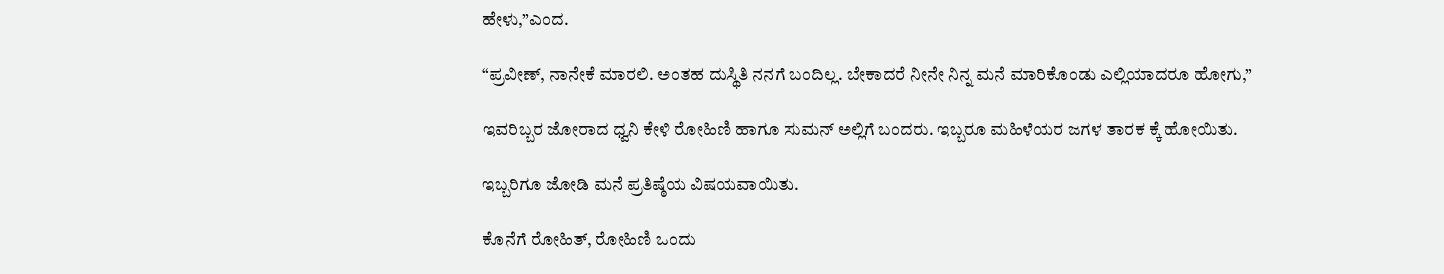ಹೇಳು,”ಎಂದ.

“ಪ್ರವೀಣ್, ನಾನೇಕೆ ಮಾರಲಿ. ಅಂತಹ ದುಸ್ಥಿತಿ ನನಗೆ ಬಂದಿಲ್ಲ. ಬೇಕಾದರೆ ನೀನೇ ನಿನ್ನ ಮನೆ ಮಾರಿಕೊಂಡು ಎಲ್ಲಿಯಾದರೂ ಹೋಗು,”

ಇವರಿಬ್ಬರ ಜೋರಾದ ಧ್ವನಿ ಕೇಳಿ ರೋಹಿಣಿ ಹಾಗೂ ಸುಮನ್ ಅಲ್ಲಿಗೆ ಬಂದರು. ಇಬ್ಬರೂ ಮಹಿಳೆಯರ ಜಗಳ ತಾರಕ ಕ್ಕೆ ಹೋಯಿತು.

ಇಬ್ಬರಿಗೂ ಜೋಡಿ ಮನೆ ಪ್ರತಿಷ್ಠೆಯ ವಿಷಯವಾಯಿತು.

ಕೊನೆಗೆ ರೋಹಿತ್, ರೋಹಿಣಿ ಒಂದು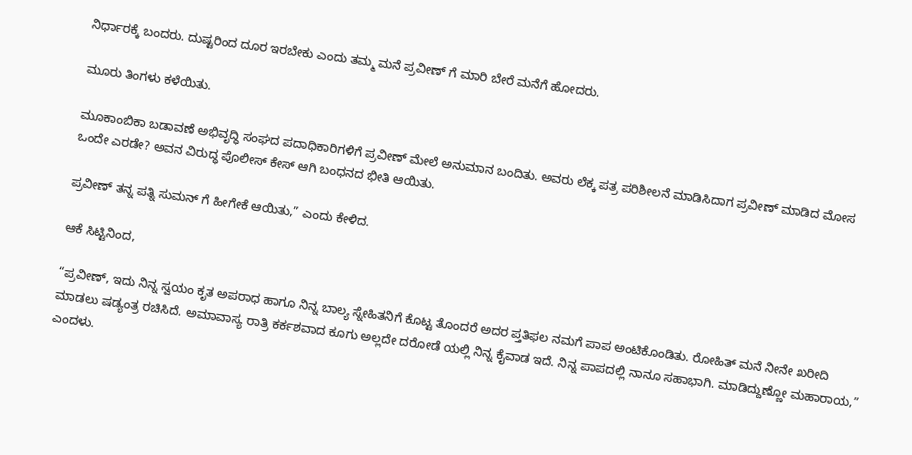ನಿರ್ಧಾರಕ್ಕೆ ಬಂದರು. ದುಷ್ಟರಿಂದ ದೂರ ಇರಬೇಕು ಎಂದು ತಮ್ಮ ಮನೆ ಪ್ರವೀಣ್ ಗೆ ಮಾರಿ ಬೇರೆ ಮನೆಗೆ ಹೋದರು.

ಮೂರು ತಿಂಗಳು ಕಳೆಯಿತು.

ಮೂಕಾಂಬಿಕಾ ಬಡಾವಣೆ ಅಭಿವೃದ್ಧಿ ಸಂಘದ ಪದಾಧಿಕಾರಿಗಳಿಗೆ ಪ್ರವೀಣ್ ಮೇಲೆ ಅನುಮಾನ ಬಂದಿತು. ಅವರು ಲೆಕ್ಕ ಪತ್ರ ಪರಿಶೀಲನೆ ಮಾಡಿಸಿದಾಗ ಪ್ರವೀಣ್ ಮಾಡಿದ ಮೋಸ ಒಂದೇ ಎರಡೇ? ಅವನ ವಿರುದ್ಧ ಪೊಲೀಸ್ ಕೇಸ್ ಆಗಿ ಬಂಧನದ ಭೀತಿ ಆಯಿತು.

ಪ್ರವೀಣ್ ತನ್ನ ಪತ್ನಿ ಸುಮನ್ ಗೆ ಹೀಗೇಕೆ ಆಯಿತು,” ಎಂದು ಕೇಳಿದ.

ಆಕೆ ಸಿಟ್ಟಿನಿಂದ,

“ಪ್ರವೀಣ್, ಇದು ನಿನ್ನ ಸ್ವಯಂ ಕೃತ ಅಪರಾಧ ಹಾಗೂ ನಿನ್ನ ಬಾಲ್ಯ ಸ್ನೇಹಿತನಿಗೆ ಕೊಟ್ಟ ತೊಂದರೆ ಅದರ ಪ್ತತಿಫಲ ನಮಗೆ ಪಾಪ ಅಂಟಿಕೊಂಡಿತು. ರೋಹಿತ್ ಮನೆ ನೀನೇ ಖರೀದಿ ಮಾಡಲು ಷಡ್ಯಂತ್ರ ರಚಿಸಿದೆ. ಅಮಾವಾಸ್ಯ ರಾತ್ರಿ ಕರ್ಕಶವಾದ ಕೂಗು ಅಲ್ಲದೇ ದರೋಡೆ ಯಲ್ಲಿ ನಿನ್ನ ಕೈವಾಡ ಇದೆ. ನಿನ್ನ ಪಾಪದಲ್ಲಿ ನಾನೂ ಸಹಾಭಾಗಿ. ಮಾಡಿದ್ದುಣ್ಣೋ ಮಹಾರಾಯ,” ಎಂದಳು.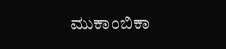ಮುಕಾಂಬಿಕಾ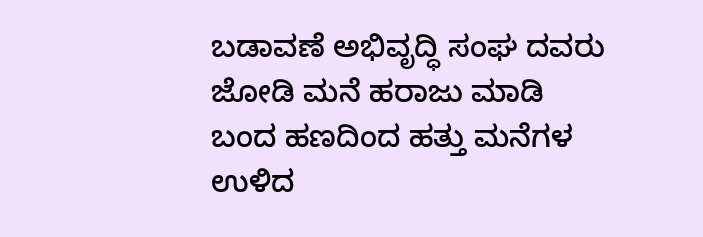ಬಡಾವಣೆ ಅಭಿವೃದ್ಧಿ ಸಂಘ ದವರು ಜೋಡಿ ಮನೆ ಹರಾಜು ಮಾಡಿ ಬಂದ ಹಣದಿಂದ ಹತ್ತು ಮನೆಗಳ ಉಳಿದ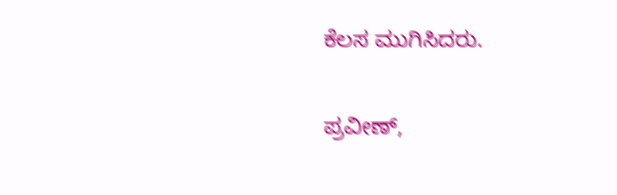ಕೆಲಸ ಮುಗಿಸಿದರು.

ಪ್ರವೀಣ್,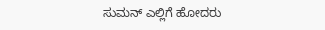ಸುಮನ್ ಎಲ್ಲಿಗೆ ಹೋದರು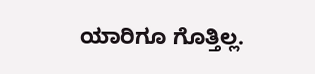ಯಾರಿಗೂ ಗೊತ್ತಿಲ್ಲ.